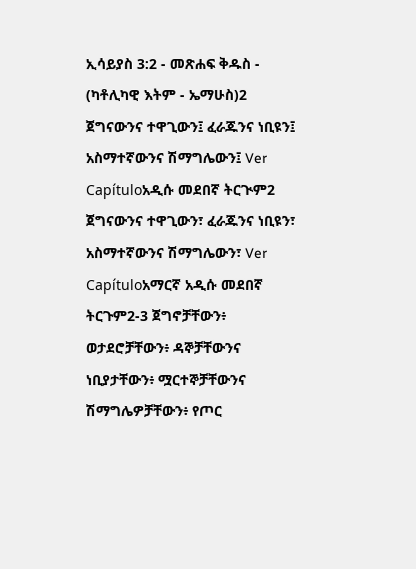ኢሳይያስ 3:2 - መጽሐፍ ቅዱስ - (ካቶሊካዊ እትም - ኤማሁስ)2 ጀግናውንና ተዋጊውን፤ ፈራጁንና ነቢዩን፤ አስማተኛውንና ሽማግሌውን፤ Ver Capítuloአዲሱ መደበኛ ትርጒም2 ጀግናውንና ተዋጊውን፣ ፈራጁንና ነቢዩን፣ አስማተኛውንና ሽማግሌውን፣ Ver Capítuloአማርኛ አዲሱ መደበኛ ትርጉም2-3 ጀግኖቻቸውን፥ ወታደሮቻቸውን፥ ዳኞቻቸውንና ነቢያታቸውን፥ ሟርተኞቻቸውንና ሽማግሌዎቻቸውን፥ የጦር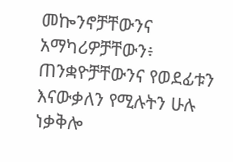መኰንኖቻቸውንና አማካሪዎቻቸውን፥ ጠንቋዮቻቸውንና የወደፊቱን እናውቃለን የሚሉትን ሁሉ ነቃቅሎ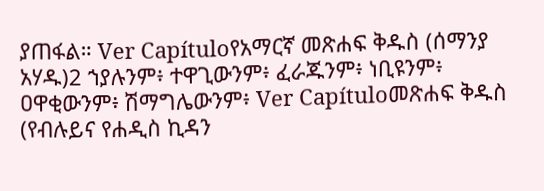ያጠፋል። Ver Capítuloየአማርኛ መጽሐፍ ቅዱስ (ሰማንያ አሃዱ)2 ኀያሉንም፥ ተዋጊውንም፥ ፈራጁንም፥ ነቢዩንም፥ ዐዋቂውንም፥ ሽማግሌውንም፥ Ver Capítuloመጽሐፍ ቅዱስ (የብሉይና የሐዲስ ኪዳን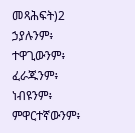መጻሕፍት)2 ኃያሉንም፥ ተዋጊውንም፥ ፈራጁንም፥ ነብዩንም፥ ምዋርተኛውንም፥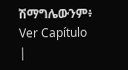ሽማግሌውንም፥ Ver Capítulo |